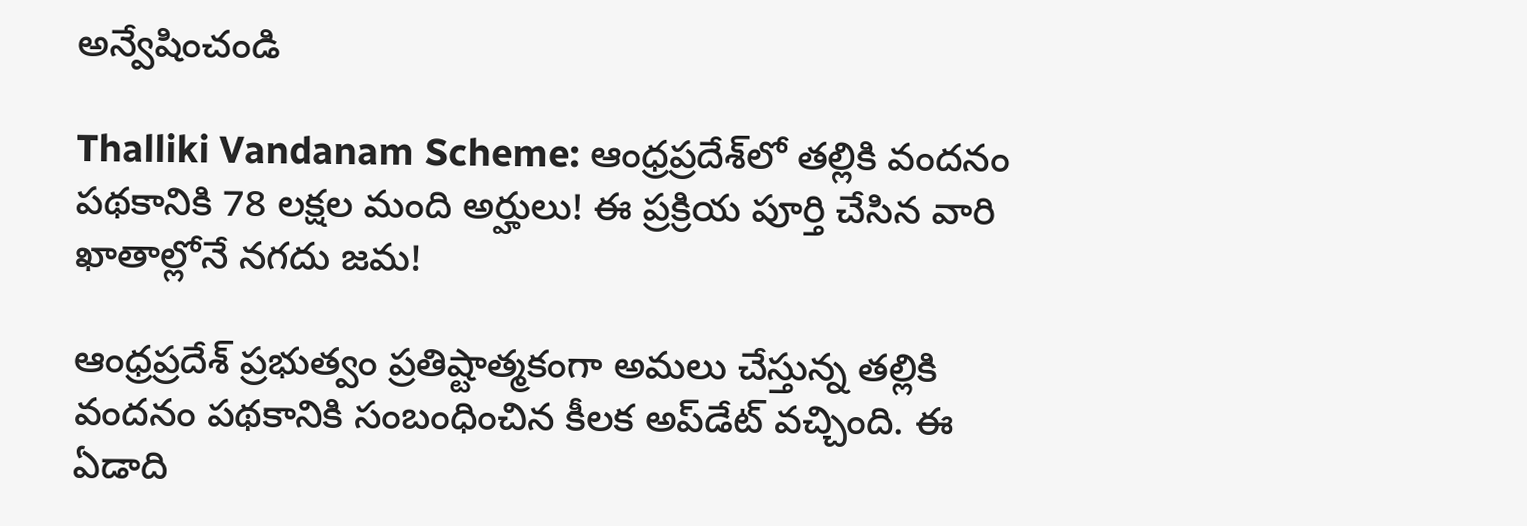అన్వేషించండి

Thalliki Vandanam Scheme: ఆంధ్రప్రదేశ్‌లో తల్లికి వందనం పథకానికి 78 లక్షల మంది అర్హులు! ఈ ప్రక్రియ పూర్తి చేసిన వారి ఖాతాల్లోనే నగదు జమ!

ఆంధ్రప్రదేశ్ ప్రభుత్వం ప్రతిష్టాత్మకంగా అమలు చేస్తున్న తల్లికి వందనం పథకానికి సంబంధించిన కీలక అప్‌డేట్‌ వచ్చింది. ఈ ఏడాది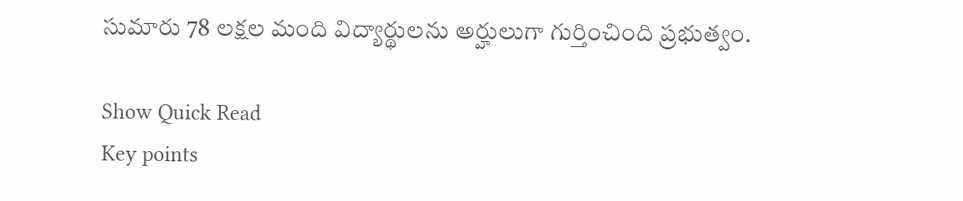సుమారు 78 లక్షల మంది విద్యార్థులను అర్హులుగా గుర్తించింది ప్రభుత్వం.

Show Quick Read
Key points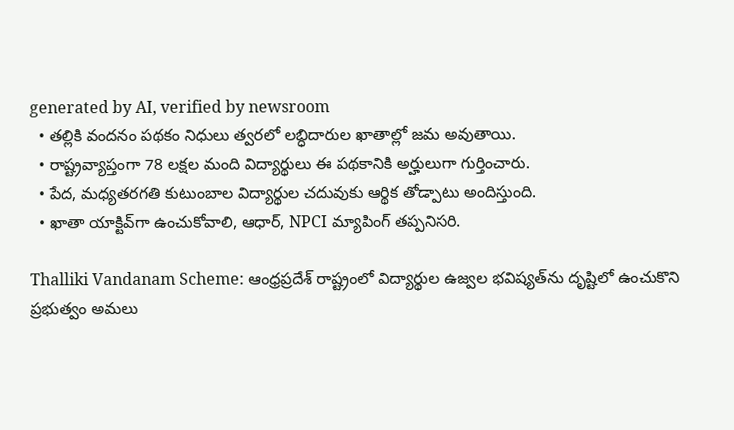generated by AI, verified by newsroom
  • తల్లికి వందనం పథకం నిధులు త్వరలో లబ్ధిదారుల ఖాతాల్లో జమ అవుతాయి.
  • రాష్ట్రవ్యాప్తంగా 78 లక్షల మంది విద్యార్థులు ఈ పథకానికి అర్హులుగా గుర్తించారు.
  • పేద, మధ్యతరగతి కుటుంబాల విద్యార్థుల చదువుకు ఆర్థిక తోడ్పాటు అందిస్తుంది.
  • ఖాతా యాక్టివ్‌గా ఉంచుకోవాలి, ఆధార్, NPCI మ్యాపింగ్ తప్పనిసరి.

Thalliki Vandanam Scheme: ఆంధ్రప్రదేశ్ రాష్ట్రంలో విద్యార్థుల ఉజ్వల భవిష్యత్‌ను దృష్టిలో ఉంచుకొని ప్రభుత్వం అమలు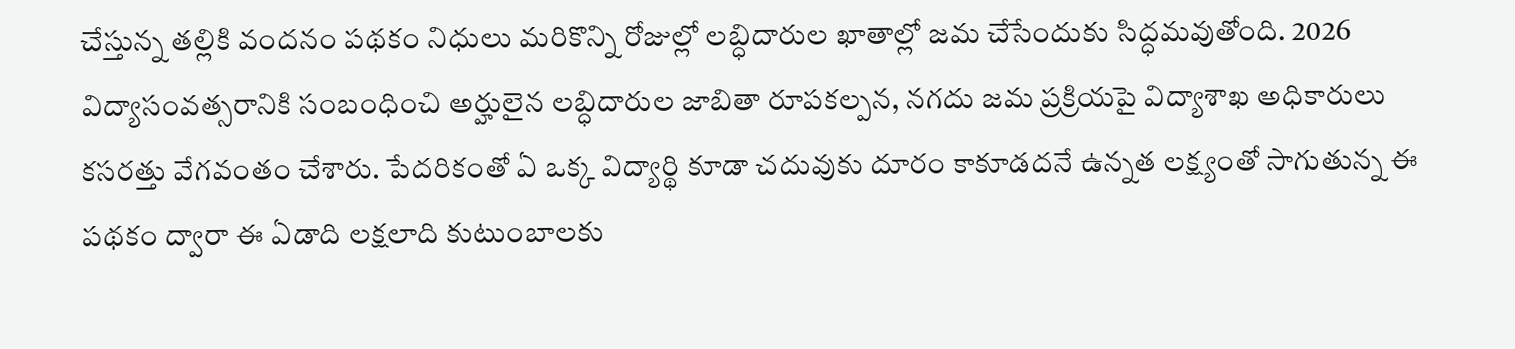చేస్తున్న తల్లికి వందనం పథకం నిధులు మరికొన్ని రోజుల్లో లబ్ధిదారుల ఖాతాల్లో జమ చేసేందుకు సిద్ధమవుతోంది. 2026 విద్యాసంవత్సరానికి సంబంధించి అర్హులైన లబ్ధిదారుల జాబితా రూపకల్పన, నగదు జమ ప్రక్రియపై విద్యాశాఖ అధికారులు కసరత్తు వేగవంతం చేశారు. పేదరికంతో ఏ ఒక్క విద్యార్థి కూడా చదువుకు దూరం కాకూడదనే ఉన్నత లక్ష్యంతో సాగుతున్న ఈ పథకం ద్వారా ఈ ఏడాది లక్షలాది కుటుంబాలకు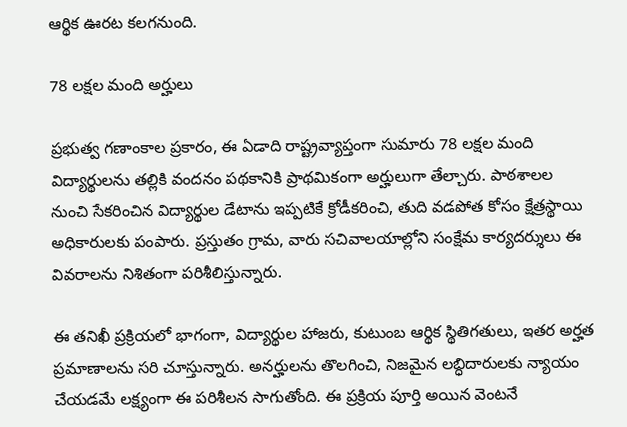ఆర్థిక ఊరట కలగనుంది.

78 లక్షల మంది అర్హులు

ప్రభుత్వ గణాంకాల ప్రకారం, ఈ ఏడాది రాష్ట్రవ్యాప్తంగా సుమారు 78 లక్షల మంది విద్యార్థులను తల్లికి వందనం పథకానికి ప్రాథమికంగా అర్హులుగా తేల్చారు. పాఠశాలల నుంచి సేకరించిన విద్యార్థుల డేటాను ఇప్పటికే క్రోడీకరించి, తుది వడపోత కోసం క్షేత్రస్థాయి అధికారులకు పంపారు. ప్రస్తుతం గ్రామ, వారు సచివాలయాల్లోని సంక్షేమ కార్యదర్శులు ఈ వివరాలను నిశితంగా పరిశీలిస్తున్నారు.

ఈ తనిఖీ ప్రక్రియలో భాగంగా, విద్యార్థుల హాజరు, కుటుంబ ఆర్థిక స్థితిగతులు, ఇతర అర్హత ప్రమాణాలను సరి చూస్తున్నారు. అనర్హులను తొలగించి, నిజమైన లబ్ధిదారులకు న్యాయం చేయడమే లక్ష్యంగా ఈ పరిశీలన సాగుతోంది. ఈ ప్రక్రియ పూర్తి అయిన వెంటనే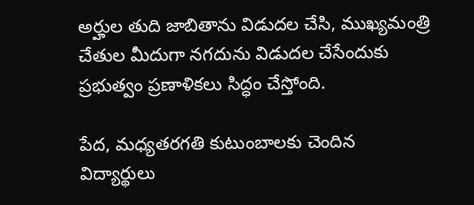అర్హుల తుది జాబితాను విడుదల చేసి, ముఖ్యమంత్రి చేతుల మీదుగా నగదును విడుదల చేసేందుకు ప్రభుత్వం ప్రణాళికలు సిద్ధం చేస్తోంది.

పేద, మధ్యతరగతి కుటుంబాలకు చెందిన విద్యార్థులు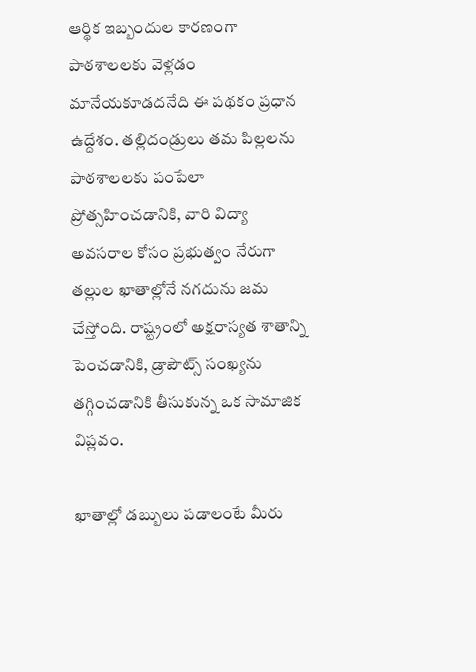ఆర్థిక ఇబ్బందుల కారణంగా పాఠశాలలకు వెళ్లడం మానేయకూడదనేది ఈ పథకం ప్రధాన ఉద్దేశం. తల్లిదండ్రులు తమ పిల్లలను పాఠశాలలకు పంపేలా ప్రోత్సహించడానికి, వారి విద్యా అవసరాల కోసం ప్రభుత్వం నేరుగా తల్లుల ఖాతాల్లోనే నగదును జమ చేస్తోంది. రాష్ట్రంలో అక్షరాస్యత శాతాన్ని పెంచడానికి, డ్రాపౌట్స్‌ సంఖ్యను తగ్గించడానికి తీసుకున్న ఒక సామాజిక విప్లవం.

ఖాతాల్లో డబ్బులు పడాలంటే మీరు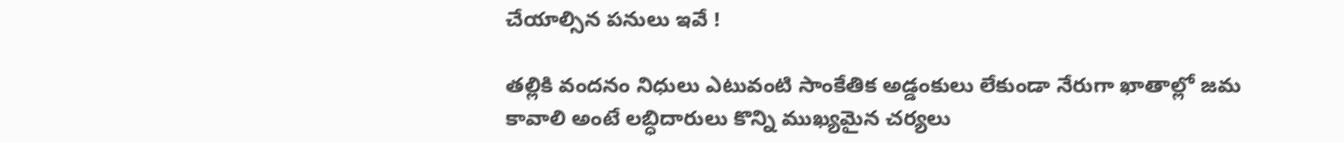చేయాల్సిన పనులు ఇవే !

తల్లికి వందనం నిధులు ఎటువంటి సాంకేతిక అడ్డంకులు లేకుండా నేరుగా ఖాతాల్లో జమ కావాలి అంటే లబ్ధిదారులు కొన్ని ముఖ్యమైన చర్యలు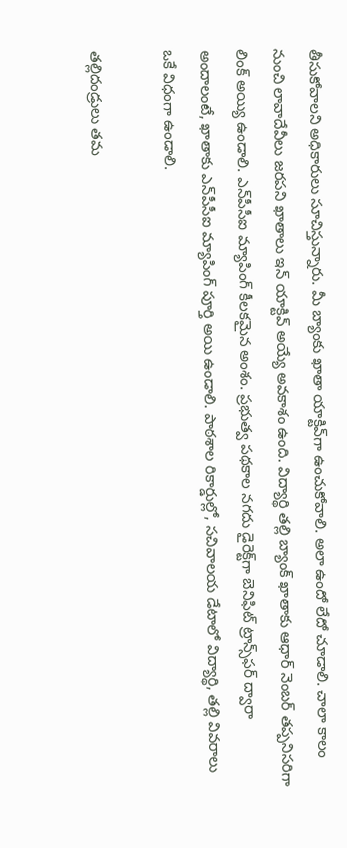తీసుకోవాలని అధికారులు సూచిస్తున్నారు. మీ బ్యాంకు ఖాతా యాక్టివ్‌గా ఉంచుకోవాలి. అలా ఉందో లేదో చూడాలి. చాలా కాలం నుంచి లావాదేవీలు జరపని ఖాతాలు ఇన్ యాక్టివ్‌ అయ్యే అవకాశం ఉంది. విద్యార్థి తల్లి బ్యాంక్‌ ఖాతాకు ఆధార్ నెంబర్ తప్పనిసరిగా లింక్ అయ్యి ఉండాలి. ఎన్‌పీసీఐ మ్యాపింగ్ కీలకమైన అంశం. ప్రభుత్వ పథకాల నగదు డైరెక్ట్‌గా బెనిఫిట్ ట్రాన్స్‌ఫర్ ద్వారా అందాలంటే, ఖాతాకు ఎన్‌పీసీఐ మ్యాపింగ్ పూర్తి అయి ఉండాలి. పాఠశాల రికార్డుల్లో, సచివాలయ డేటాలో విద్యార్థి, తల్లి వివరాలు ఒకే విధంగా ఉండాలి.

తల్లిదండ్రులు తమ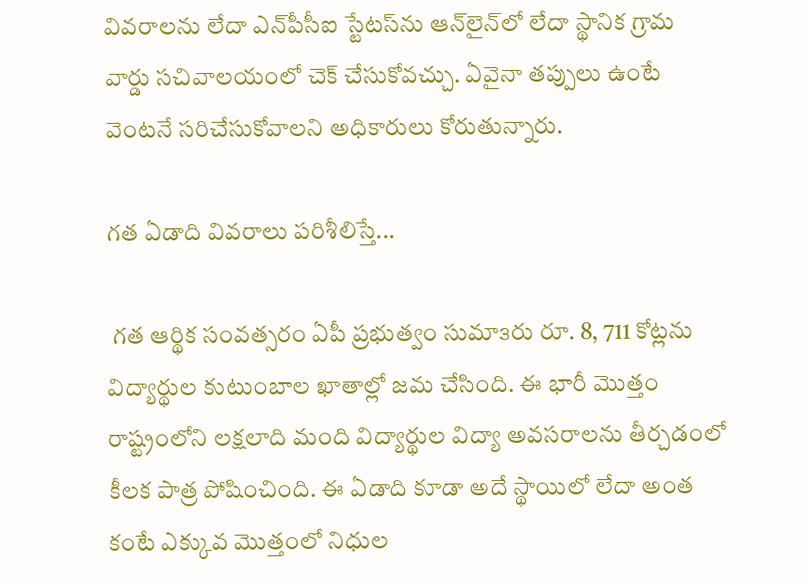వివరాలను లేదా ఎన్‌పీసీఐ స్టేటస్‌ను ఆన్‌లైన్‌లో లేదా స్థానిక గ్రామ వార్డు సచివాలయంలో చెక్ చేసుకోవచ్చు. ఏవైనా తప్పులు ఉంటే వెంటనే సరిచేసుకోవాలని అధికారులు కోరుతున్నారు.

గత ఏడాది వివరాలు పరిశీలిస్తే...

 గత ఆర్థిక సంవత్సరం ఏపీ ప్రభుత్వం సుమా౩రు రూ. 8, 711 కోట్లను విద్యార్థుల కుటుంబాల ఖాతాల్లో జమ చేసింది. ఈ భారీ మొత్తం రాష్ట్రంలోని లక్షలాది మంది విద్యార్థుల విద్యా అవసరాలను తీర్చడంలో కీలక పాత్ర పోషించింది. ఈ ఏడాది కూడా అదే స్థాయిలో లేదా అంత కంటే ఎక్కువ మొత్తంలో నిధుల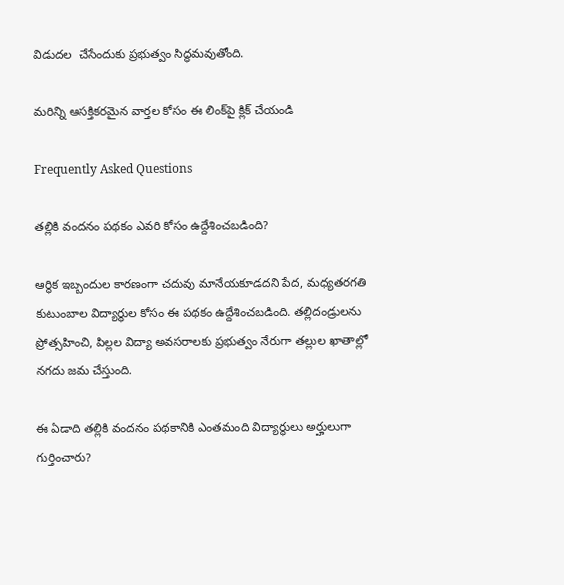విడుదల  చేసేందుకు ప్రభుత్వం సిద్ధమవుతోంది.

మరిన్ని ఆసక్తికరమైన వార్తల కోసం ఈ లింక్‌పై క్లిక్ చేయండి

Frequently Asked Questions

తల్లికి వందనం పథకం ఎవరి కోసం ఉద్దేశించబడింది?

ఆర్థిక ఇబ్బందుల కారణంగా చదువు మానేయకూడదని పేద, మధ్యతరగతి కుటుంబాల విద్యార్థుల కోసం ఈ పథకం ఉద్దేశించబడింది. తల్లిదండ్రులను ప్రోత్సహించి, పిల్లల విద్యా అవసరాలకు ప్రభుత్వం నేరుగా తల్లుల ఖాతాల్లో నగదు జమ చేస్తుంది.

ఈ ఏడాది తల్లికి వందనం పథకానికి ఎంతమంది విద్యార్థులు అర్హులుగా గుర్తించారు?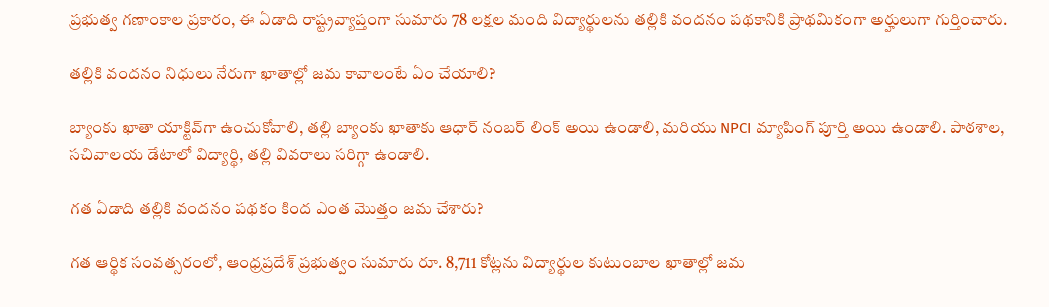ప్రభుత్వ గణాంకాల ప్రకారం, ఈ ఏడాది రాష్ట్రవ్యాప్తంగా సుమారు 78 లక్షల మంది విద్యార్థులను తల్లికి వందనం పథకానికి ప్రాథమికంగా అర్హులుగా గుర్తించారు.

తల్లికి వందనం నిధులు నేరుగా ఖాతాల్లో జమ కావాలంటే ఏం చేయాలి?

బ్యాంకు ఖాతా యాక్టివ్‌గా ఉంచుకోవాలి, తల్లి బ్యాంకు ఖాతాకు ఆధార్ నంబర్ లింక్ అయి ఉండాలి, మరియు NPCI మ్యాపింగ్ పూర్తి అయి ఉండాలి. పాఠశాల, సచివాలయ డేటాలో విద్యార్థి, తల్లి వివరాలు సరిగ్గా ఉండాలి.

గత ఏడాది తల్లికి వందనం పథకం కింద ఎంత మొత్తం జమ చేశారు?

గత ఆర్థిక సంవత్సరంలో, ఆంధ్రప్రదేశ్ ప్రభుత్వం సుమారు రూ. 8,711 కోట్లను విద్యార్థుల కుటుంబాల ఖాతాల్లో జమ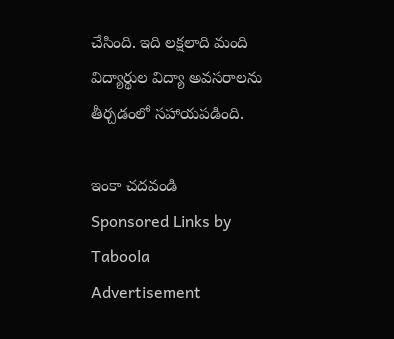చేసింది. ఇది లక్షలాది మంది విద్యార్థుల విద్యా అవసరాలను తీర్చడంలో సహాయపడింది.

ఇంకా చదవండి
Sponsored Links by Taboola
Advertisement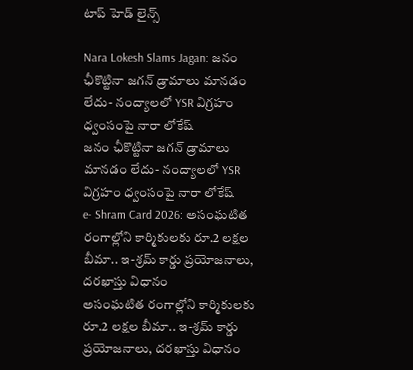టాప్ హెడ్ లైన్స్

Nara Lokesh Slams Jagan: జనం ఛీకొట్టినా జగన్ డ్రామాలు మానడం లేదు- నంద్యాలలో YSR విగ్రహం ధ్వంసంపై నారా లోకేష్
జనం ఛీకొట్టినా జగన్ డ్రామాలు మానడం లేదు- నంద్యాలలో YSR విగ్రహం ధ్వంసంపై నారా లోకేష్
e- Shram Card 2026: అసంఘటిత రంగాల్లోని కార్మికులకు రూ.2 లక్షల బీమా.. ఇ-శ్రమ్ కార్డు ప్రయోజనాలు, దరఖాస్తు విధానం
అసంఘటిత రంగాల్లోని కార్మికులకు రూ.2 లక్షల బీమా.. ఇ-శ్రమ్ కార్డు ప్రయోజనాలు, దరఖాస్తు విధానం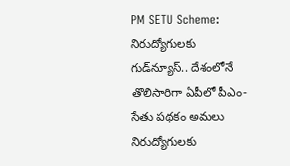PM SETU Scheme: నిరుద్యోగులకు గుడ్‌న్యూస్.. దేశంలోనే తొలిసారిగా ఏపీలో పీఎం-సేతు పథకం అమలు
నిరుద్యోగులకు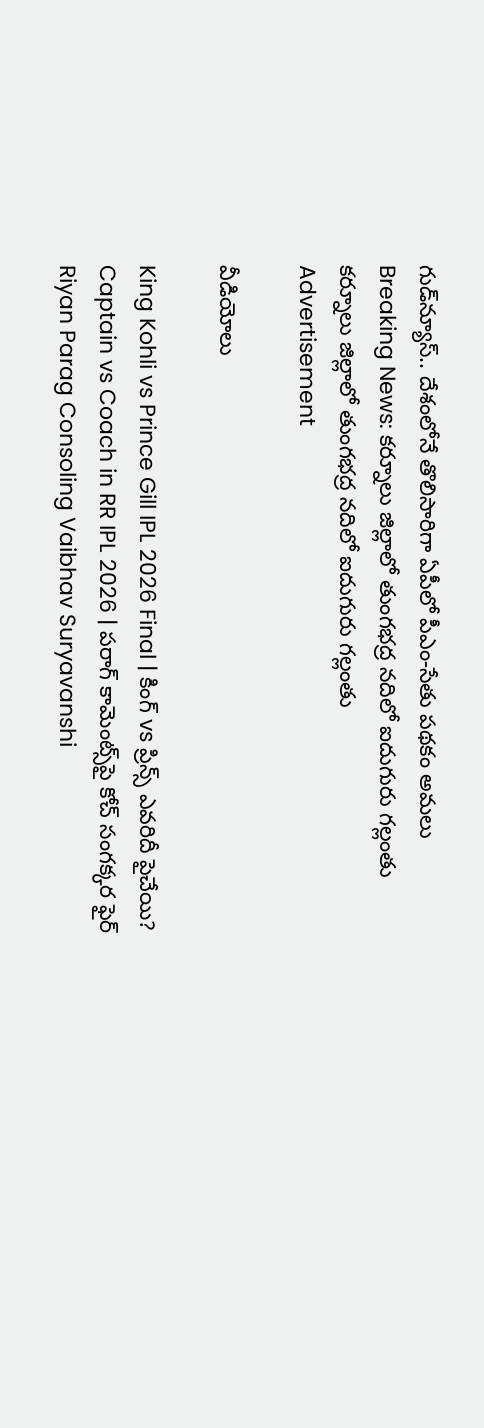గుడ్‌న్యూస్.. దేశంలోనే తొలిసారిగా ఏపీలో పీఎం-సేతు పథకం అమలు
Breaking News: కర్నూలు జిల్లాలో తుంగభద్ర నదిలో ఐదుగురు గల్లంతు
కర్నూలు జిల్లాలో తుంగభద్ర నదిలో ఐదుగురు గల్లంతు
Advertisement

వీడియోలు

King Kohli vs Prince Gill IPL 2026 Final | కింగ్ vs ప్రిన్స్ ఎవరిదీ పైచేయి?
Captain vs Coach in RR IPL 2026 | పరాగ్ కామెంట్స్‌పై కోచ్ సంగక్కర ఫైర్
Riyan Parag Consoling Vaibhav Suryavanshi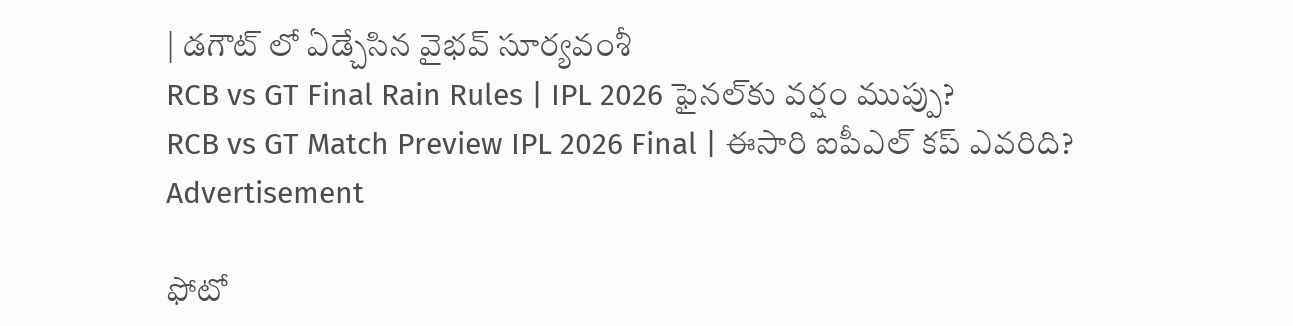| డగౌట్ లో ఏడ్చేసిన వైభవ్ సూర్యవంశీ
RCB vs GT Final Rain Rules | IPL 2026 ఫైనల్‌కు వర్షం ముప్పు?
RCB vs GT Match Preview IPL 2026 Final | ఈసారి ఐపీఎల్ కప్ ఎవరిది?
Advertisement

ఫోటో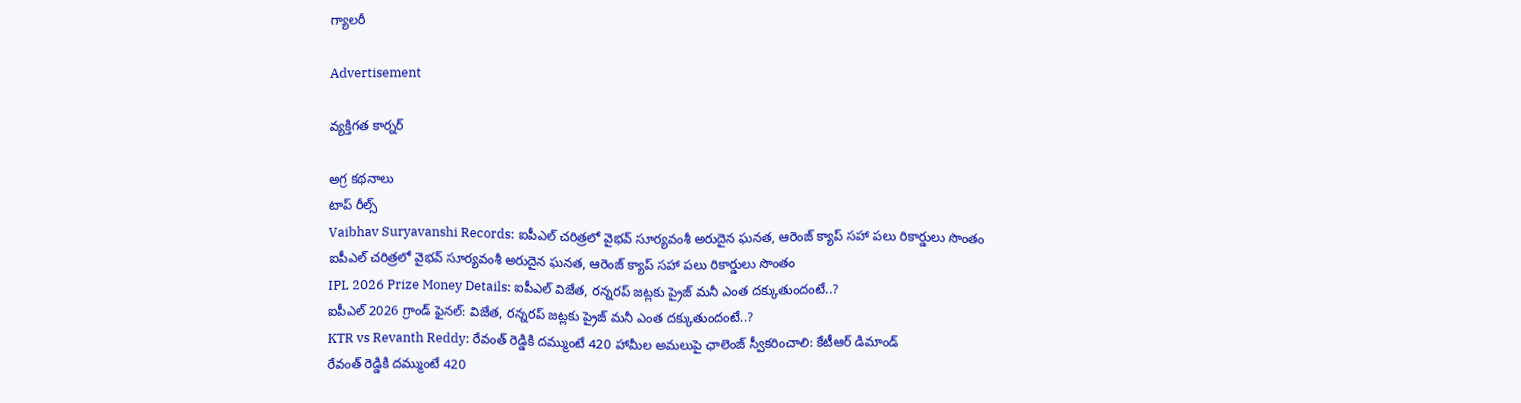గ్యాలరీ

Advertisement

వ్యక్తిగత కార్నర్

అగ్ర కథనాలు
టాప్ రీల్స్
Vaibhav Suryavanshi Records: ఐపీఎల్ చరిత్రలో వైభవ్ సూర్యవంశీ అరుదైన ఘనత, ఆరెంజ్ క్యాప్ సహా పలు రికార్డులు సొంతం
ఐపీఎల్ చరిత్రలో వైభవ్ సూర్యవంశీ అరుదైన ఘనత, ఆరెంజ్ క్యాప్ సహా పలు రికార్డులు సొంతం
IPL 2026 Prize Money Details: ఐపీఎల్ విజేత, రన్నరప్ జట్లకు ప్రైజ్ మనీ ఎంత ద‌క్కుతుందంటే..?
ఐపీఎల్ 2026 గ్రాండ్ ఫైనల్: విజేత, రన్నరప్ జట్లకు ప్రైజ్ మనీ ఎంత ద‌క్కుతుందంటే..?
KTR vs Revanth Reddy: రేవంత్ రెడ్డికి దమ్ముంటే 420 హామీల అమలుపై ఛాలెంజ్ స్వీకరించాలి: కేటీఆర్ డిమాండ్
రేవంత్ రెడ్డికి దమ్ముంటే 420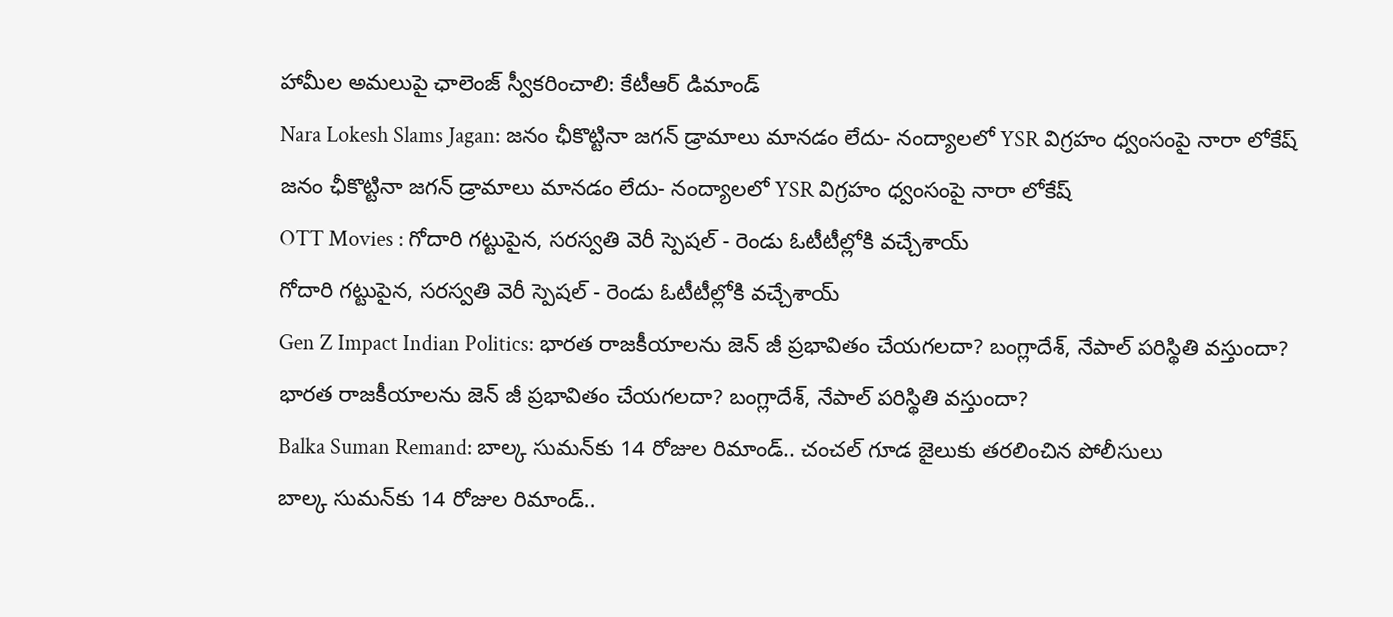హామీల అమలుపై ఛాలెంజ్ స్వీకరించాలి: కేటీఆర్ డిమాండ్
Nara Lokesh Slams Jagan: జనం ఛీకొట్టినా జగన్ డ్రామాలు మానడం లేదు- నంద్యాలలో YSR విగ్రహం ధ్వంసంపై నారా లోకేష్
జనం ఛీకొట్టినా జగన్ డ్రామాలు మానడం లేదు- నంద్యాలలో YSR విగ్రహం ధ్వంసంపై నారా లోకేష్
OTT Movies : గోదారి గట్టుపైన, సరస్వతి వెరీ స్పెషల్ - రెండు ఓటీటీల్లోకి వచ్చేశాయ్
గోదారి గట్టుపైన, సరస్వతి వెరీ స్పెషల్ - రెండు ఓటీటీల్లోకి వచ్చేశాయ్
Gen Z Impact Indian Politics: భారత రాజకీయాలను జెన్ జీ ప్రభావితం చేయగలదా? బంగ్లాదేశ్, నేపాల్ పరిస్థితి వస్తుందా?
భారత రాజకీయాలను జెన్ జీ ప్రభావితం చేయగలదా? బంగ్లాదేశ్, నేపాల్ పరిస్థితి వస్తుందా?
Balka Suman Remand: బాల్క సుమన్‌‌కు 14 రోజుల రిమాండ్.. చంచల్ గూడ జైలుకు తరలించిన పోలీసులు
బాల్క సుమన్‌‌కు 14 రోజుల రిమాండ్..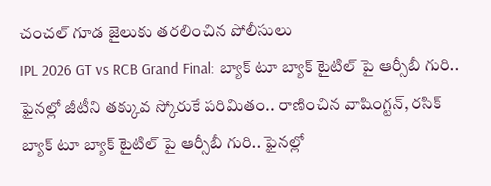చంచల్ గూడ జైలుకు తరలించిన పోలీసులు
IPL 2026 GT vs RCB Grand Final: బ్యాక్ టూ బ్యాక్ టైటిల్ పై ఆర్సీబీ గురి.. ఫైన‌ల్లో జీటీని త‌క్కువ స్కోరుకే ప‌రిమితం.. రాణించిన వాషింగ్ట‌న్, ర‌సిక్
బ్యాక్ టూ బ్యాక్ టైటిల్ పై ఆర్సీబీ గురి.. ఫైన‌ల్లో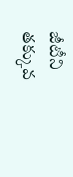జీటీని త‌క్కువ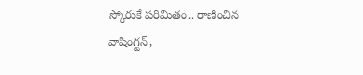స్కోరుకే ప‌రిమితం.. రాణించిన వాషింగ్ట‌న్,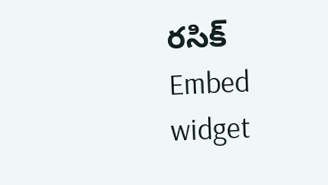ర‌సిక్
Embed widget